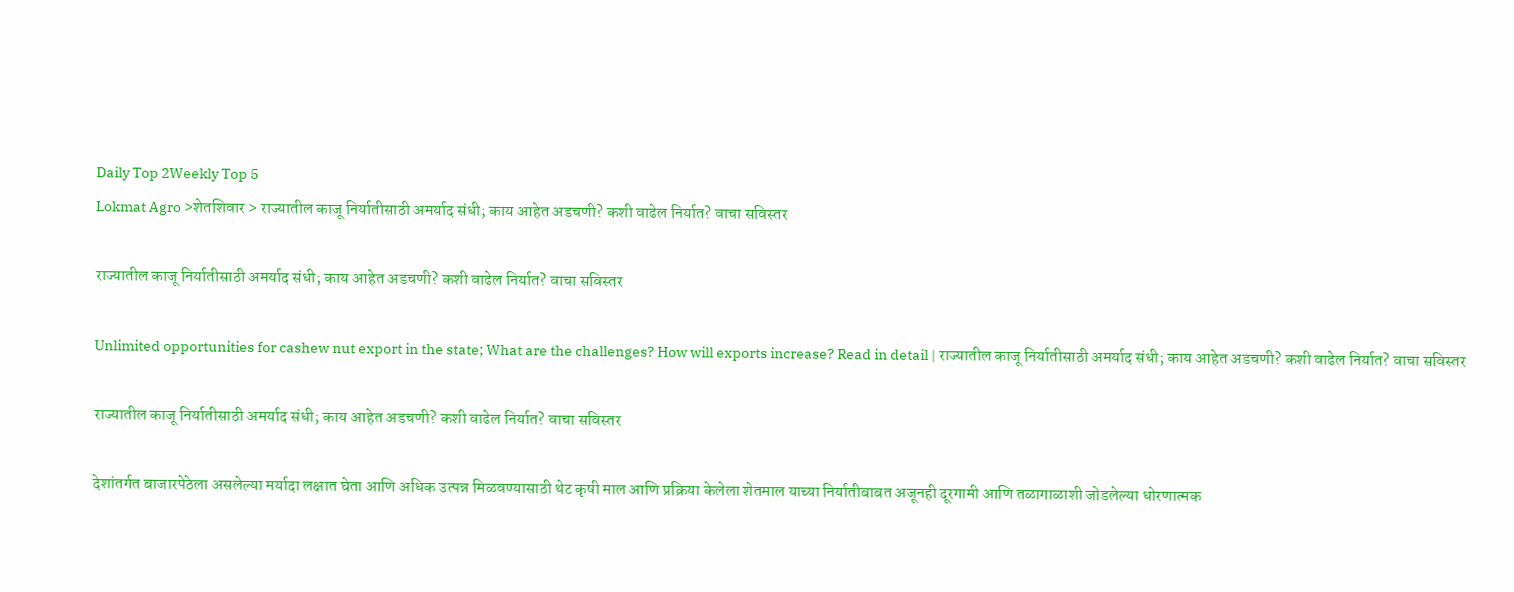Daily Top 2Weekly Top 5
Lokmat Agro >शेतशिवार > राज्यातील काजू निर्यातीसाठी अमर्याद संधी; काय आहेत अडचणी? कशी वाढेल निर्यात? वाचा सविस्तर

राज्यातील काजू निर्यातीसाठी अमर्याद संधी; काय आहेत अडचणी? कशी वाढेल निर्यात? वाचा सविस्तर

Unlimited opportunities for cashew nut export in the state; What are the challenges? How will exports increase? Read in detail | राज्यातील काजू निर्यातीसाठी अमर्याद संधी; काय आहेत अडचणी? कशी वाढेल निर्यात? वाचा सविस्तर

राज्यातील काजू निर्यातीसाठी अमर्याद संधी; काय आहेत अडचणी? कशी वाढेल निर्यात? वाचा सविस्तर

देशांतर्गत बाजारपेठेला असलेल्या मर्यादा लक्षात घेता आणि अधिक उत्पन्न मिळवण्यासाठी थेट कृषी माल आणि प्रक्रिया केलेला शेतमाल याच्या निर्यातीबाबत अजूनही दूरगामी आणि तळागाळाशी जोडलेल्या धोरणात्मक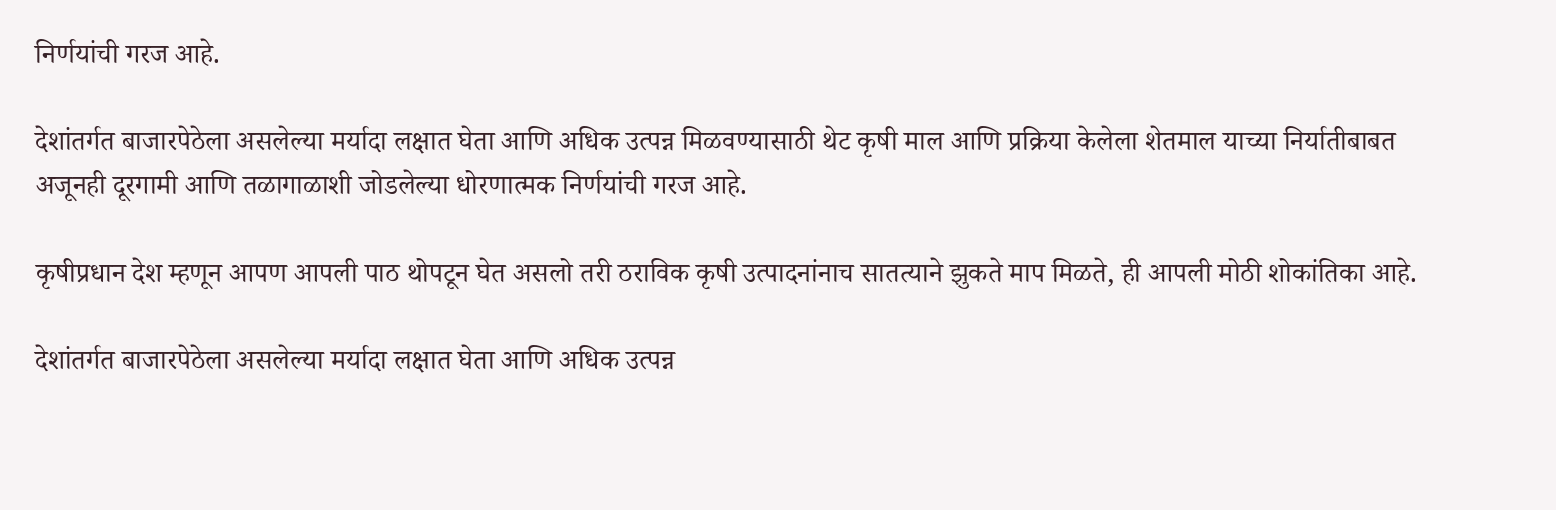निर्णयांची गरज आहे.

देशांतर्गत बाजारपेठेला असलेल्या मर्यादा लक्षात घेता आणि अधिक उत्पन्न मिळवण्यासाठी थेट कृषी माल आणि प्रक्रिया केलेला शेतमाल याच्या निर्यातीबाबत अजूनही दूरगामी आणि तळागाळाशी जोडलेल्या धोरणात्मक निर्णयांची गरज आहे.

कृषीप्रधान देश म्हणून आपण आपली पाठ थोपटून घेत असलो तरी ठराविक कृषी उत्पादनांनाच सातत्याने झुकते माप मिळते, ही आपली मोठी शोकांतिका आहे.

देशांतर्गत बाजारपेठेला असलेल्या मर्यादा लक्षात घेता आणि अधिक उत्पन्न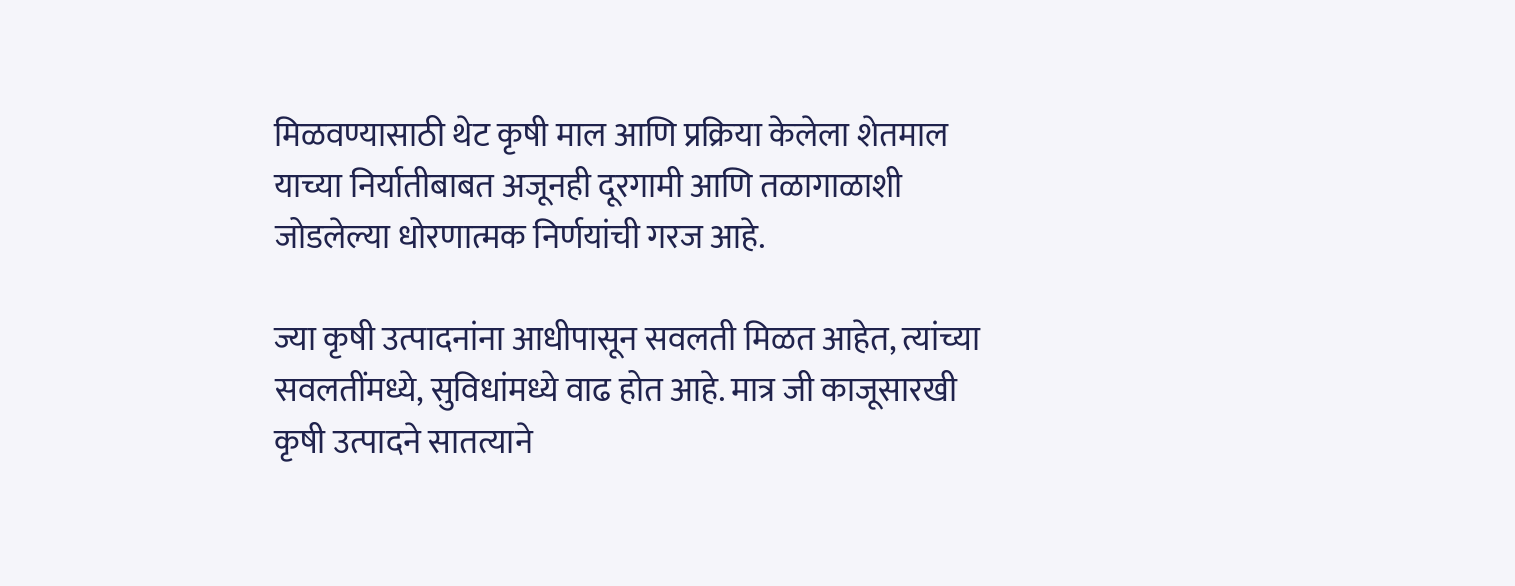मिळवण्यासाठी थेट कृषी माल आणि प्रक्रिया केलेला शेतमाल याच्या निर्यातीबाबत अजूनही दूरगामी आणि तळागाळाशी जोडलेल्या धोरणात्मक निर्णयांची गरज आहे.

ज्या कृषी उत्पादनांना आधीपासून सवलती मिळत आहेत, त्यांच्या सवलतींमध्ये, सुविधांमध्ये वाढ होत आहे. मात्र जी काजूसारखी कृषी उत्पादने सातत्याने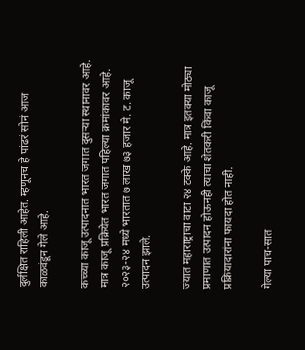दुर्लक्षित राहिली आहेत. म्हणूनच हे पांढरं सोनं आज काळवंडून गेले आहे.

कच्च्या काजू उत्पादनात भारत जगात दुसऱ्या स्थानावर आहे. मात्र काजू प्रक्रियेत भारत जगात पहिल्या क्रमांकावर आहे. २०२३-२४ मध्ये भारतात ७ लाख ७३ हजार मे. ट. काजू उत्पादन झाले.

ज्यात महाराष्ट्राचा वाटा २४ टक्के आहे. मात्र इतक्या मोठ्या प्रमाणात उत्पादन होऊनही त्याचा शेतकरी किंवा काजू प्रक्रियादारांना फायदा होत नाही.

गेल्या पाच-सात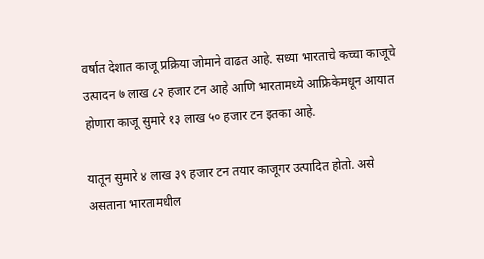वर्षात देशात काजू प्रक्रिया जोमाने वाढत आहे. सध्या भारताचे कच्चा काजूचे उत्पादन ७ लाख ८२ हजार टन आहे आणि भारतामध्ये आफ्रिकेमधून आयात होणारा काजू सुमारे १३ लाख ५० हजार टन इतका आहे.

यातून सुमारे ४ लाख ३९ हजार टन तयार काजूगर उत्पादित होतो. असे असताना भारतामधील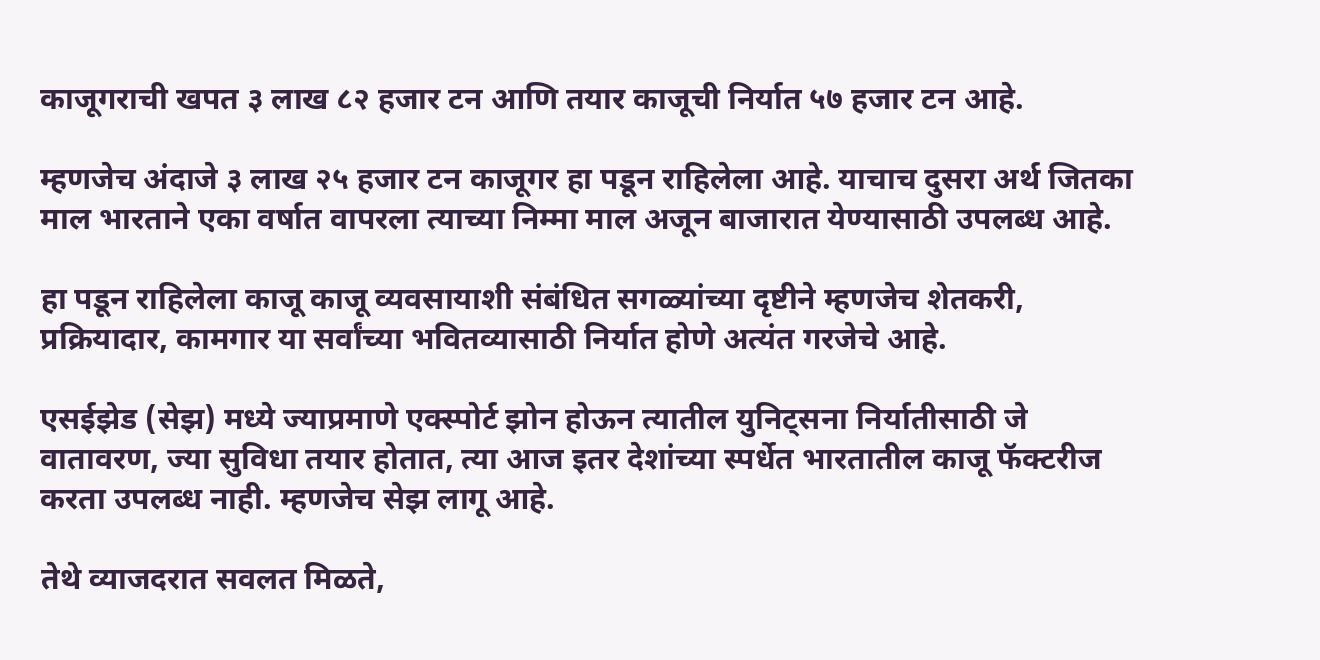काजूगराची खपत ३ लाख ८२ हजार टन आणि तयार काजूची निर्यात ५७ हजार टन आहे.

म्हणजेच अंदाजे ३ लाख २५ हजार टन काजूगर हा पडून राहिलेला आहे. याचाच दुसरा अर्थ जितका माल भारताने एका वर्षात वापरला त्याच्या निम्मा माल अजून बाजारात येण्यासाठी उपलब्ध आहे.

हा पडून राहिलेला काजू काजू व्यवसायाशी संबंधित सगळ्यांच्या दृष्टीने म्हणजेच शेतकरी, प्रक्रियादार, कामगार या सर्वांच्या भवितव्यासाठी निर्यात होणे अत्यंत गरजेचे आहे.

एसईझेड (सेझ) मध्ये ज्याप्रमाणे एक्स्पोर्ट झोन होऊन त्यातील युनिट्सना निर्यातीसाठी जे वातावरण, ज्या सुविधा तयार होतात, त्या आज इतर देशांच्या स्पर्धेत भारतातील काजू फॅक्टरीज करता उपलब्ध नाही. म्हणजेच सेझ लागू आहे.

तेथे व्याजदरात सवलत मिळते,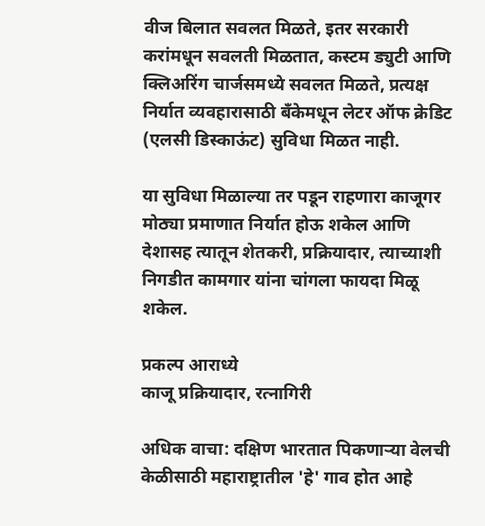वीज बिलात सवलत मिळते, इतर सरकारी करांमधून सवलती मिळतात, कस्टम ड्युटी आणि क्लिअरिंग चार्जसमध्ये सवलत मिळते, प्रत्यक्ष निर्यात व्यवहारासाठी बँकेमधून लेटर ऑफ क्रेडिट (एलसी डिस्काऊंट) सुविधा मिळत नाही.

या सुविधा मिळाल्या तर पडून राहणारा काजूगर मोठ्या प्रमाणात निर्यात होऊ शकेल आणि देशासह त्यातून शेतकरी, प्रक्रियादार, त्याच्याशी निगडीत कामगार यांना चांगला फायदा मिळू शकेल.

प्रकल्प आराध्ये
काजू प्रक्रियादार, रत्नागिरी

अधिक वाचा: दक्षिण भारतात पिकणाऱ्या वेलची केळीसाठी महाराष्ट्रातील 'हे' गाव होत आहे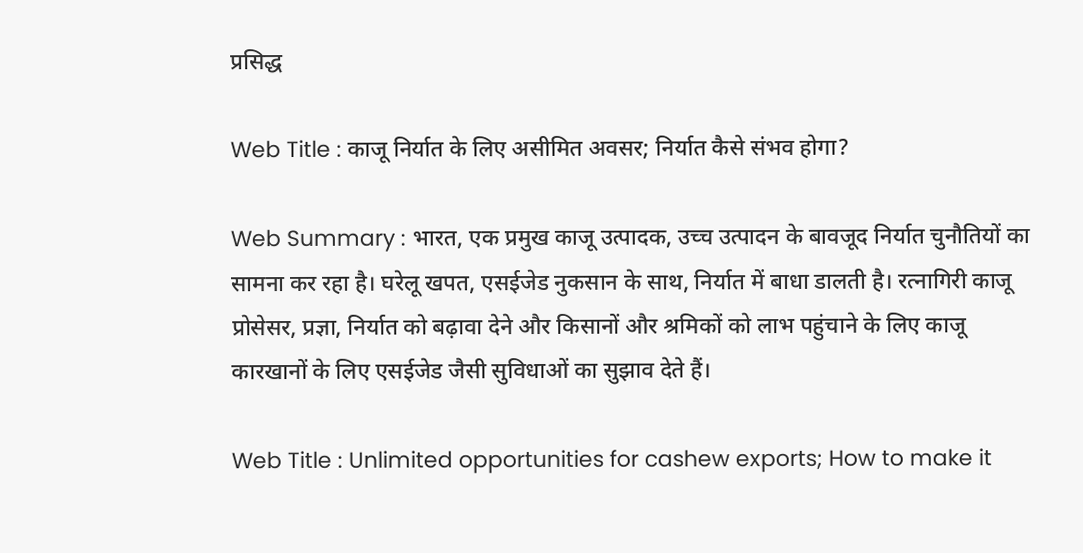प्रसिद्ध

Web Title : काजू निर्यात के लिए असीमित अवसर; निर्यात कैसे संभव होगा?

Web Summary : भारत, एक प्रमुख काजू उत्पादक, उच्च उत्पादन के बावजूद निर्यात चुनौतियों का सामना कर रहा है। घरेलू खपत, एसईजेड नुकसान के साथ, निर्यात में बाधा डालती है। रत्नागिरी काजू प्रोसेसर, प्रज्ञा, निर्यात को बढ़ावा देने और किसानों और श्रमिकों को लाभ पहुंचाने के लिए काजू कारखानों के लिए एसईजेड जैसी सुविधाओं का सुझाव देते हैं।

Web Title : Unlimited opportunities for cashew exports; How to make it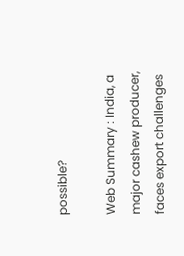possible?

Web Summary : India, a major cashew producer, faces export challenges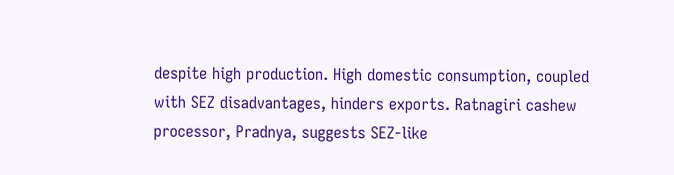despite high production. High domestic consumption, coupled with SEZ disadvantages, hinders exports. Ratnagiri cashew processor, Pradnya, suggests SEZ-like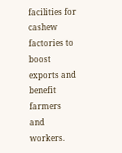facilities for cashew factories to boost exports and benefit farmers and workers.